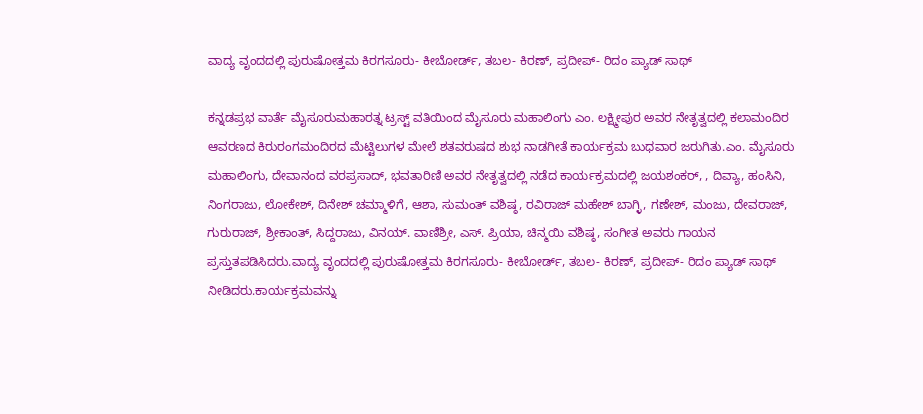ವಾದ್ಯ ವೃಂದದಲ್ಲಿ ಪುರುಷೋತ್ತಮ ಕಿರಗಸೂರು- ಕೀಬೋರ್ಡ್‌, ತಬಲ- ಕಿರಣ್‌, ಪ್ರದೀಪ್‌- ರಿದಂ ಪ್ಯಾಡ್‌ ಸಾಥ್‌

ಕನ್ನಡಪ್ರಭ ವಾರ್ತೆ ಮೈಸೂರುಮಹಾರತ್ನ ಟ್ರಸ್ಟ್‌ ವತಿಯಿಂದ ಮೈಸೂರು ಮಹಾಲಿಂಗು ಎಂ. ಲಕ್ಷ್ಮೀಪುರ ಅವರ ನೇತೃತ್ವದಲ್ಲಿ ಕಲಾಮಂದಿರ ಆವರಣದ ಕಿರುರಂಗಮಂದಿರದ ಮೆಟ್ಟಿಲುಗಳ ಮೇಲೆ ಶತವರುಷದ ಶುಭ ನಾಡಗೀತೆ ಕಾರ್ಯಕ್ರಮ ಬುಧವಾರ ಜರುಗಿತು.ಎಂ. ಮೈಸೂರು ಮಹಾಲಿಂಗು, ದೇವಾನಂದ ವರಪ್ರಸಾದ್‌, ಭವತಾರಿಣಿ ಅವರ ನೇತೃತ್ವದಲ್ಲಿ ನಡೆದ ಕಾರ್ಯಕ್ರಮದಲ್ಲಿ ಜಯಶಂಕರ್‌, , ದಿವ್ಯಾ, ಹಂಸಿನಿ, ನಿಂಗರಾಜು, ಲೋಕೇಶ್‌, ದಿನೇಶ್‌ ಚಮ್ಮಾಳಿಗೆ, ಆಶಾ, ಸುಮಂತ್‌ ವಶಿಷ್ಠ, ರವಿರಾಜ್‌ ಮಹೇಶ್‌ ಬಾಗ್ಳಿ, ಗಣೇಶ್‌, ಮಂಜು, ದೇವರಾಜ್‌, ಗುರುರಾಜ್, ಶ್ರೀಕಾಂತ್‌, ಸಿದ್ದರಾಜು, ವಿನಯ್‌. ವಾಣಿಶ್ರೀ, ಎಸ್‌. ಪ್ರಿಯಾ, ಚಿನ್ಮಯಿ ವಶಿಷ್ಠ, ಸಂಗೀತ ಅವರು ಗಾಯನ ಪ್ರಸ್ತುತಪಡಿಸಿದರು.ವಾದ್ಯ ವೃಂದದಲ್ಲಿ ಪುರುಷೋತ್ತಮ ಕಿರಗಸೂರು- ಕೀಬೋರ್ಡ್‌, ತಬಲ- ಕಿರಣ್‌, ಪ್ರದೀಪ್‌- ರಿದಂ ಪ್ಯಾಡ್‌ ಸಾಥ್‌ ನೀಡಿದರು.ಕಾರ್ಯಕ್ರಮವನ್ನು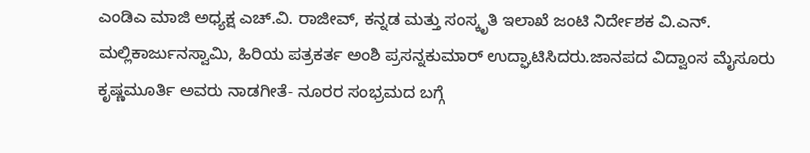ಎಂಡಿಎ ಮಾಜಿ ಅಧ್ಯಕ್ಷ ಎಚ್‌.ವಿ. ರಾಜೀವ್‌, ಕನ್ನಡ ಮತ್ತು ಸಂಸ್ಕೃತಿ ಇಲಾಖೆ ಜಂಟಿ ನಿರ್ದೇಶಕ ವಿ.ಎನ್‌. ಮಲ್ಲಿಕಾರ್ಜುನಸ್ವಾಮಿ, ಹಿರಿಯ ಪತ್ರಕರ್ತ ಅಂಶಿ ಪ್ರಸನ್ನಕುಮಾರ್‌ ಉದ್ಘಾಟಿಸಿದರು.ಜಾನಪದ ವಿದ್ವಾಂಸ ಮೈಸೂರು ಕೃಷ್ಣಮೂರ್ತಿ ಅವರು ನಾಡಗೀತೆ- ನೂರರ ಸಂಭ್ರಮದ ಬಗ್ಗೆ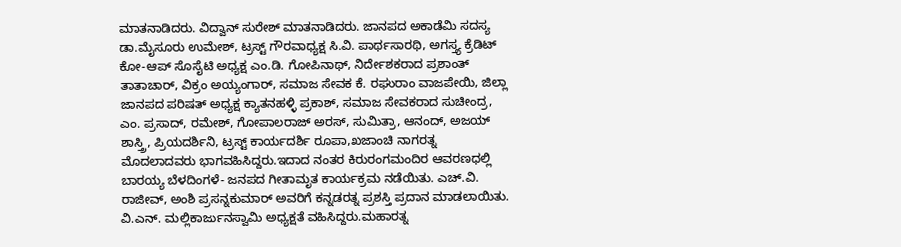ಮಾತನಾಡಿದರು. ವಿದ್ವಾನ್‌ ಸುರೇಶ್‌ ಮಾತನಾಡಿದರು. ಜಾನಪದ ಅಕಾಡೆಮಿ ಸದಸ್ಯ ಡಾ.ಮೈಸೂರು ಉಮೇಶ್‌, ಟ್ರಸ್ಟ್‌ ಗೌರವಾಧ್ಯಕ್ಷ ಸಿ.ವಿ. ಪಾರ್ಥಸಾರಥಿ, ಅಗಸ್ತ್ಯ ಕ್ರೆಡಿಟ್‌ ಕೋ-ಆಪ್‌ ಸೊಸೈಟಿ ಅಧ್ಯಕ್ಷ ಎಂ.ಡಿ. ಗೋಪಿನಾಥ್‌, ನಿರ್ದೇಶಕರಾದ ಪ್ರಶಾಂತ್‌ ತಾತಾಚಾರ್‌, ವಿಕ್ರಂ ಅಯ್ಯಂಗಾರ್‌, ಸಮಾಜ ಸೇವಕ ಕೆ. ರಘುರಾಂ ವಾಜಪೇಯಿ, ಜಿಲ್ಲಾ ಜಾನಪದ ಪರಿಷತ್‌ ಅಧ್ಯಕ್ಷ ಕ್ಯಾತನಹಳ್ಳಿ ಪ್ರಕಾಶ್‌, ಸಮಾಜ ಸೇವಕರಾದ ಸುಚೀಂದ್ರ, ಎಂ. ಪ್ರಸಾದ್‌, ರಮೇಶ್‌, ಗೋಪಾಲರಾಜ್‌ ಅರಸ್‌, ಸುಮಿತ್ರಾ, ಆನಂದ್, ಅಜಯ್‌ ಶಾಸ್ತ್ರಿ, ಪ್ರಿಯದರ್ಶಿನಿ, ಟ್ರಸ್ಟ್‌ ಕಾರ್ಯದರ್ಶಿ ರೂಪಾ,ಖಜಾಂಚಿ ನಾಗರತ್ನ ಮೊದಲಾದವರು ಭಾಗವಹಿಸಿದ್ದರು.ಇದಾದ ನಂತರ ಕಿರುರಂಗಮಂದಿರ ಆವರಣಧಲ್ಲಿ ಬಾರಯ್ಯ ಬೆಳದಿಂಗಳೆ- ಜನಪದ ಗೀತಾಮೃತ ಕಾರ್ಯಕ್ರಮ ನಡೆಯಿತು. ಎಚ್‌.ವಿ. ರಾಜೀವ್‌, ಅಂಶಿ ಪ್ರಸನ್ನಕುಮಾರ್‌ ಅವರಿಗೆ ಕನ್ನಡರತ್ನ ಪ್ರಶಸ್ತಿ ಪ್ರದಾನ ಮಾಡಲಾಯಿತು. ವಿ.ಎನ್‌. ಮಲ್ಲಿಕಾರ್ಜುನಸ್ವಾಮಿ ಅಧ್ಯಕ್ಷತೆ ವಹಿಸಿದ್ದರು.ಮಹಾರತ್ನ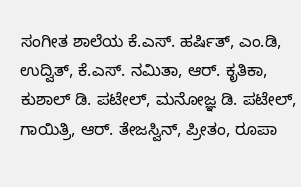ಸಂಗೀತ ಶಾಲೆಯ ಕೆ.ಎಸ್. ಹರ್ಷಿತ್‌, ಎಂ.ಡಿ, ಉದ್ವಿತ್‌, ಕೆ.ಎಸ್‌. ನಮಿತಾ, ಆರ್. ಕೃತಿಕಾ, ಕುಶಾಲ್‌ ಡಿ. ಪಟೇಲ್‌, ಮನೋಜ್ಞ ಡಿ. ಪಟೇಲ್‌, ಗಾಯಿತ್ರಿ, ಆರ್. ತೇಜಸ್ವಿನ್‌, ಪ್ರೀತಂ, ರೂಪಾ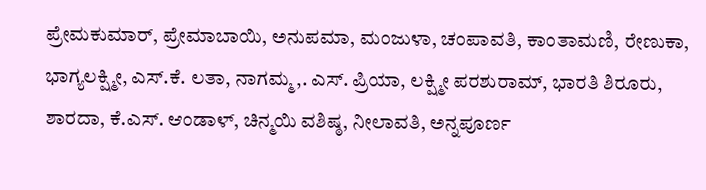ಪ್ರೇಮಕುಮಾರ್‌, ಪ್ರೇಮಾಬಾಯಿ, ಅನುಪಮಾ, ಮಂಜುಳಾ, ಚಂಪಾವತಿ, ಕಾಂತಾಮಣಿ, ರೇಣುಕಾ, ಭಾಗ್ಯಲಕ್ಷ್ಮೀ, ಎಸ್‌.ಕೆ. ಲತಾ, ನಾಗಮ್ಮ,. ಎಸ್. ಪ್ರಿಯಾ, ಲಕ್ಷ್ಮೀ ಪರಶುರಾಮ್‌, ಭಾರತಿ ಶಿರೂರು, ಶಾರದಾ, ಕೆ.ಎಸ್. ಆಂಡಾಳ್‌, ಚಿನ್ಮಯಿ ವಶಿಷ್ಠ, ನೀಲಾವತಿ, ಅನ್ನಪೂರ್ಣ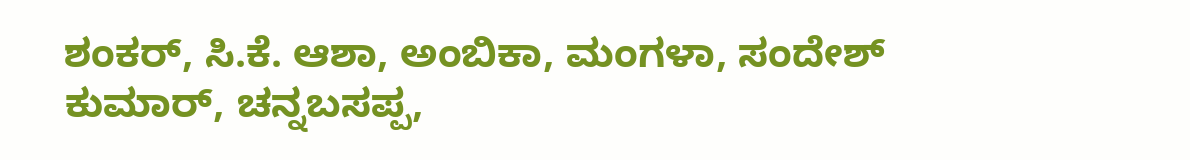ಶಂಕರ್‌, ಸಿ.ಕೆ. ಆಶಾ, ಅಂಬಿಕಾ, ಮಂಗಳಾ, ಸಂದೇಶ್‌ ಕುಮಾರ್‌, ಚನ್ನಬಸಪ್ಪ,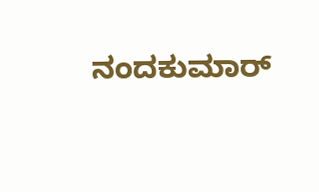ನಂದಕುಮಾರ್‌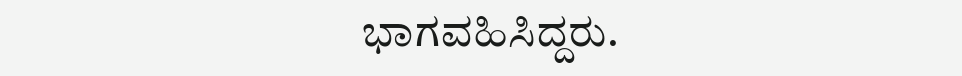ಭಾಗವಹಿಸಿದ್ದರು.